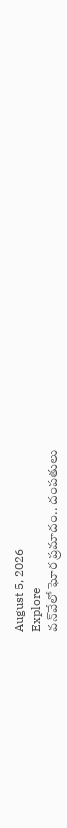August 5, 2026
Explore
వన్‌వేలో ఘోర ప్రమాదం.. దంపతులు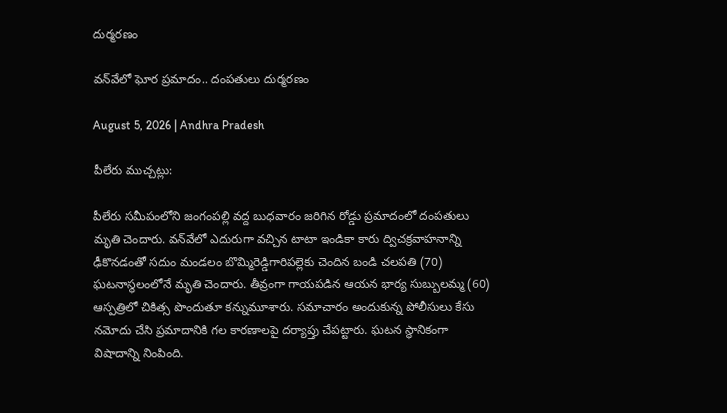దుర్మరణం

వన్‌వేలో ఘోర ప్రమాదం.. దంపతులు దుర్మరణం

August 5, 2026 | Andhra Pradesh

పీలేరు ముచ్చట్లు:

పీలేరు సమీపంలోని జంగంపల్లి వద్ద బుధవారం జరిగిన రోడ్డు ప్రమాదంలో దంపతులు మృతి చెందారు. వన్‌వేలో ఎదురుగా వచ్చిన టాటా ఇండికా కారు ద్విచక్రవాహనాన్ని ఢీకొనడంతో సదుం మండలం బొమ్మిరెడ్డిగారిపల్లెకు చెందిన బండి చలపతి (70) ఘటనాస్థలంలోనే మృతి చెందారు. తీవ్రంగా గాయపడిన ఆయన భార్య సుబ్బులమ్మ (60) ఆస్పత్రిలో చికిత్స పొందుతూ కన్నుమూశారు. సమాచారం అందుకున్న పోలీసులు కేసు నమోదు చేసి ప్రమాదానికి గల కారణాలపై దర్యాప్తు చేపట్టారు. ఘటన స్థానికంగా విషాదాన్ని నింపింది.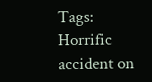Tags: Horrific accident on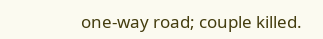one-way road; couple killed.